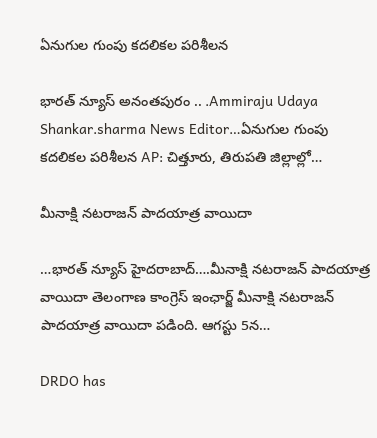ఏనుగుల గుంపు కదలికల పరిశీలన

భారత్ న్యూస్ అనంతపురం .. .Ammiraju Udaya Shankar.sharma News Editor…ఏనుగుల గుంపు కదలికల పరిశీలన AP: చిత్తూరు, తిరుపతి జిల్లాల్లో…

మీనాక్షి న‌ట‌రాజ‌న్ పాద‌యాత్ర వాయిదా

…భారత్ న్యూస్ హైదరాబాద్….మీనాక్షి న‌ట‌రాజ‌న్ పాద‌యాత్ర వాయిదా తెలంగాణ కాంగ్రెస్ ఇంఛార్జ్ మీనాక్షి న‌ట‌రాజ‌న్ పాద‌యాత్ర వాయిదా పడింది. ఆగ‌స్టు 5న…

DRDO has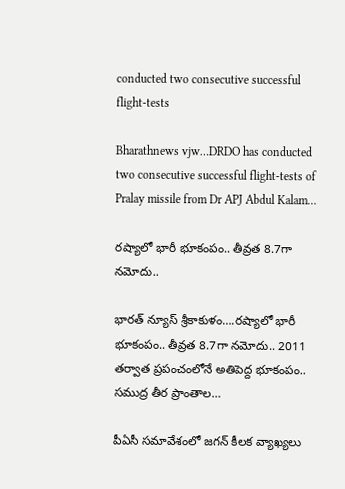conducted two consecutive successful flight-tests

Bharathnews vjw…DRDO has conducted two consecutive successful flight-tests of Pralay missile from Dr APJ Abdul Kalam…

రష్యాలో భారీ భూకంపం.. తీవ్రత 8.7గా నమోదు..

భారత్ న్యూస్ శ్రీకాకుళం….రష్యాలో భారీ భూకంపం.. తీవ్రత 8.7గా నమోదు.. 2011 తర్వాత ప్రపంచంలోనే అతిపెద్ద భూకంపం.. సముద్ర తీర ప్రాంతాల…

పీఏసీ సమావేశంలో జగన్‌ కీలక వ్యాఖ్యలు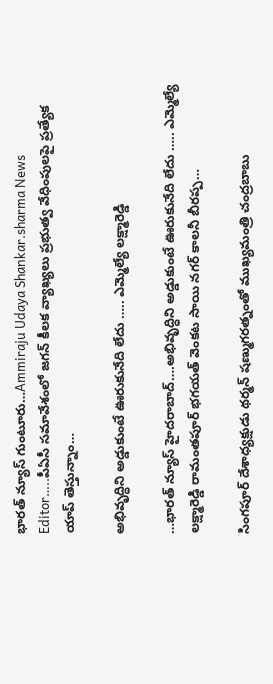భారత్ న్యూస్ గుంటూరు…Ammiraju Udaya Shankar.sharma News Editor…..పీఏసీ సమావేశంలో జగన్‌ కీలక వ్యాఖ్యలు ప్రభుత్వ వేధింపులపై ప్రత్యేక యాప్‌ తెస్తున్నాం…

అభివృద్ధిని అడ్డుకుంటే ఊరుకునేది లేదు ….. ఎమ్మెల్యే లక్ష్మారెడ్డి

…భారత్ న్యూస్ హైదరాబాద్….అభివృద్ధిని అడ్డుకుంటే ఊరుకునేది లేదు ….. ఎమ్మెల్యే లక్ష్మారెడ్డి రామంతపూర్ భగయత్ వెంకట సాయి నగర్ కాలనీ బీరప్ప…

సింగపూర్ దేశాధ్యక్షుడు థర్మన్ షణ్ముగరత్నంతో ముఖ్యమంత్రి చంద్రబాబు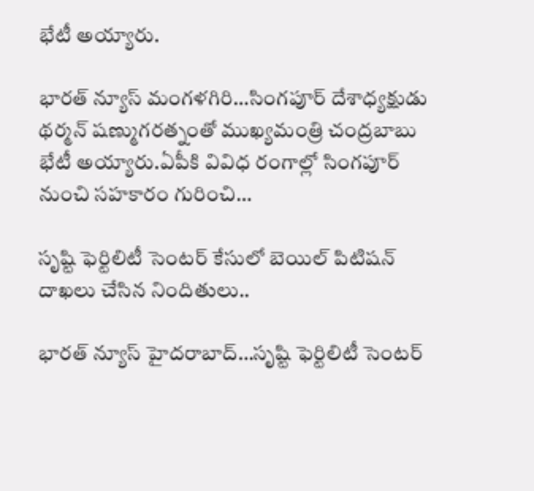భేటీ అయ్యారు.

భారత్ న్యూస్ మంగళగిరి…సింగపూర్ దేశాధ్యక్షుడు థర్మన్ షణ్ముగరత్నంతో ముఖ్యమంత్రి చంద్రబాబు భేటీ అయ్యారు.ఏపీకి వివిధ రంగాల్లో సింగపూర్ నుంచి సహకారం గురించి…

సృష్టి ఫెర్టిలిటీ సెంటర్ కేసులో బెయిల్ పిటిషన్ దాఖలు చేసిన నిందితులు..

భారత్ న్యూస్ హైదరాబాద్…సృష్టి ఫెర్టిలిటీ సెంటర్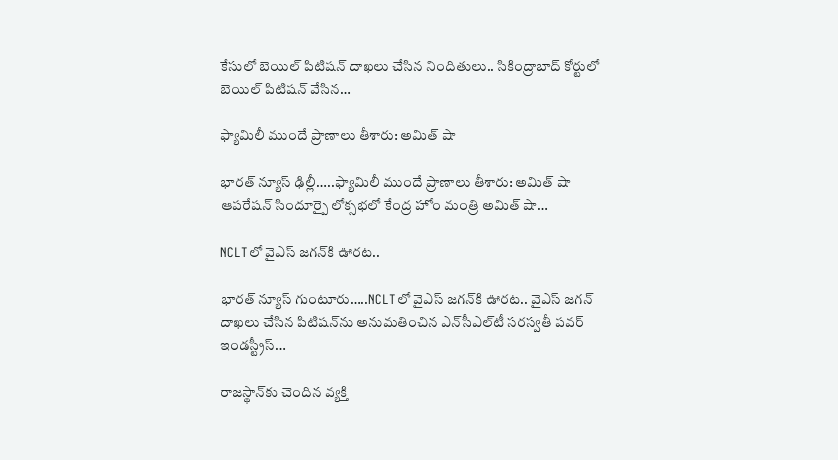కేసులో బెయిల్ పిటిషన్ దాఖలు చేసిన నిందితులు.. సికింద్రాబాద్ కోర్టులో బెయిల్ పిటిషన్ వేసిన…

ఫ్యామిలీ ముందే ప్రాణాలు తీశారు: అమిత్ షా

భారత్ న్యూస్ ఢిల్లీ…..ఫ్యామిలీ ముందే ప్రాణాలు తీశారు: అమిత్ షా ఆపరేషన్ సిందూర్పై లోక్సభలో కేంద్ర హోం మంత్రి అమిత్ షా…

NCLTలో వైఎస్ జగన్‌కి ఊరట..

భారత్ న్యూస్ గుంటూరు…..NCLTలో వైఎస్ జగన్‌కి ఊరట.. వైఎస్ జగన్ దాఖలు చేసిన పిటిషన్‌ను అనుమతించిన ఎన్‌సీఎల్‌టీ సరస్వతీ పవర్ ఇండస్ట్రీస్…

రాజస్థాన్‌కు చెందిన వ్యక్తి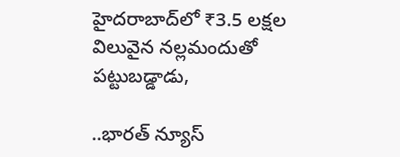హైదరాబాద్‌లో ₹3.5 లక్షల విలువైన నల్లమందుతో పట్టుబడ్డాడు,

..భారత్ న్యూస్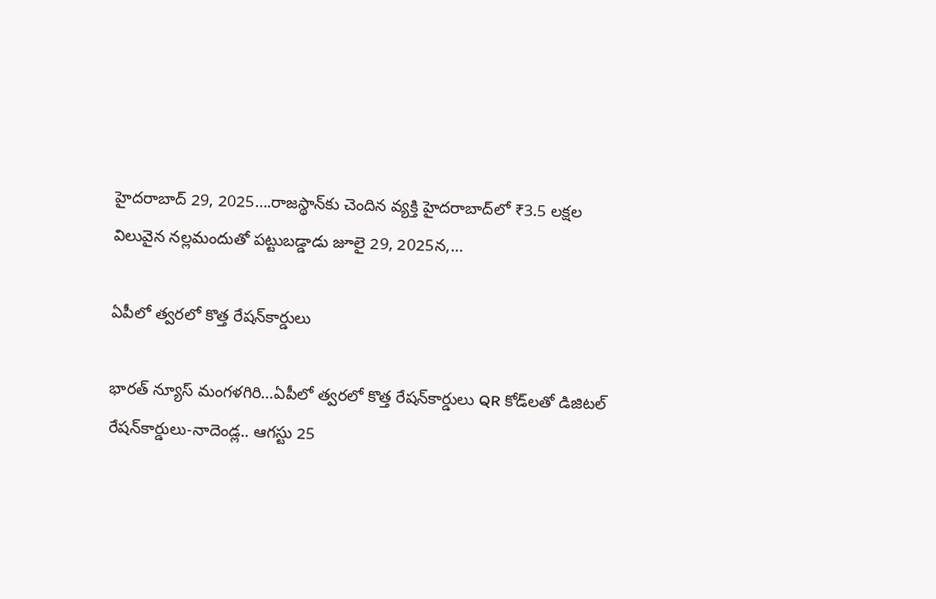హైదరాబాద్ 29, 2025….రాజస్థాన్‌కు చెందిన వ్యక్తి హైదరాబాద్‌లో ₹3.5 లక్షల విలువైన నల్లమందుతో పట్టుబడ్డాడు జూలై 29, 2025న,…

ఏపీలో త్వరలో కొత్త రేషన్‌కార్డులు

భారత్ న్యూస్ మంగళగిరి…ఏపీలో త్వరలో కొత్త రేషన్‌కార్డులు QR కోడ్‌లతో డిజిటల్ రేషన్‌కార్డులు-నాదెండ్ల.. ఆగస్టు 25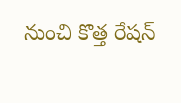నుంచి కొత్త రేషన్‌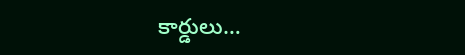కార్డులు…